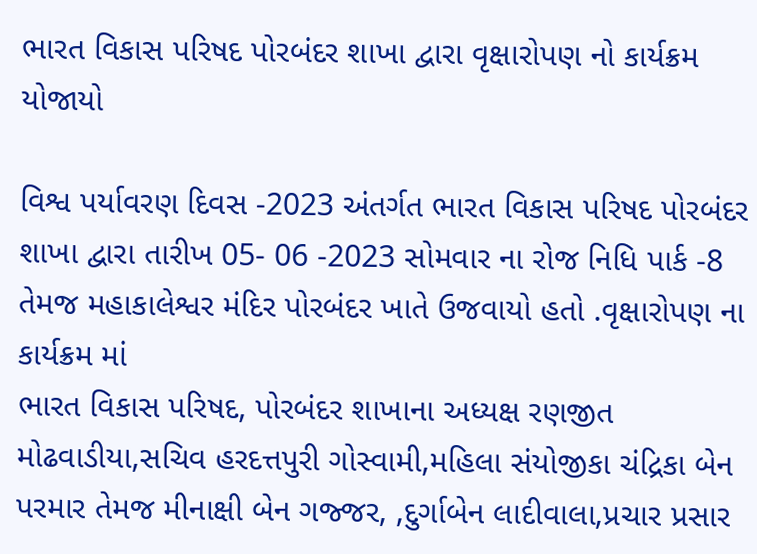ભારત વિકાસ પરિષદ પોરબંદર શાખા દ્વારા વૃક્ષારોપણ નો કાર્યક્રમ યોજાયો

વિશ્વ પર્યાવરણ દિવસ -2023 અંતર્ગત ભારત વિકાસ પરિષદ પોરબંદર શાખા દ્વારા તારીખ 05- 06 -2023 સોમવાર ના રોજ નિધિ પાર્ક -8 તેમજ મહાકાલેશ્વર મંદિર પોરબંદર ખાતે ઉજવાયો હતો .વૃક્ષારોપણ ના કાર્યક્રમ માં
ભારત વિકાસ પરિષદ, પોરબંદર શાખાના અધ્યક્ષ રણજીત મોઢવાડીયા,સચિવ હરદત્તપુરી ગોસ્વામી,મહિલા સંયોજીકા ચંદ્રિકા બેન પરમાર તેમજ મીનાક્ષી બેન ગજ્જર, ,દુર્ગાબેન લાદીવાલા,પ્રચાર પ્રસાર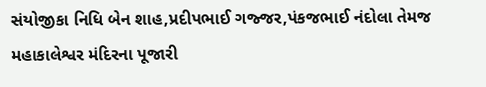સંયોજીકા નિધિ બેન શાહ,પ્રદીપભાઈ ગજ્જર,પંકજભાઈ નંદોલા તેમજ મહાકાલેશ્વર મંદિરના પૂજારી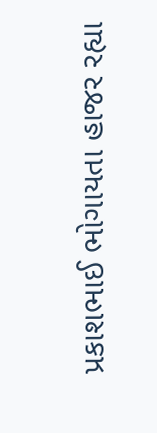પ્રકાશભાઈ ભોગાયતા હાજર રહ્યા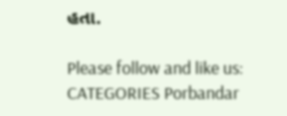હતા.

Please follow and like us:
CATEGORIES Porbandar